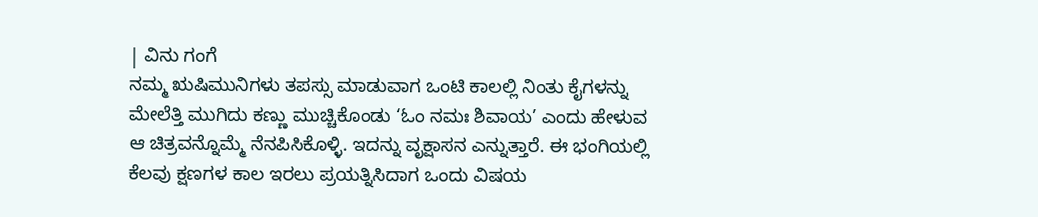| ವಿನು ಗಂಗೆ
ನಮ್ಮ ಋಷಿಮುನಿಗಳು ತಪಸ್ಸು ಮಾಡುವಾಗ ಒಂಟಿ ಕಾಲಲ್ಲಿ ನಿಂತು ಕೈಗಳನ್ನು ಮೇಲೆತ್ತಿ ಮುಗಿದು ಕಣ್ಣು ಮುಚ್ಚಿಕೊಂಡು ‘ಓಂ ನಮಃ ಶಿವಾಯ’ ಎಂದು ಹೇಳುವ ಆ ಚಿತ್ರವನ್ನೊಮ್ಮೆ ನೆನಪಿಸಿಕೊಳ್ಳಿ. ಇದನ್ನು ವೃಕ್ಷಾಸನ ಎನ್ನುತ್ತಾರೆ. ಈ ಭಂಗಿಯಲ್ಲಿ ಕೆಲವು ಕ್ಷಣಗಳ ಕಾಲ ಇರಲು ಪ್ರಯತ್ನಿಸಿದಾಗ ಒಂದು ವಿಷಯ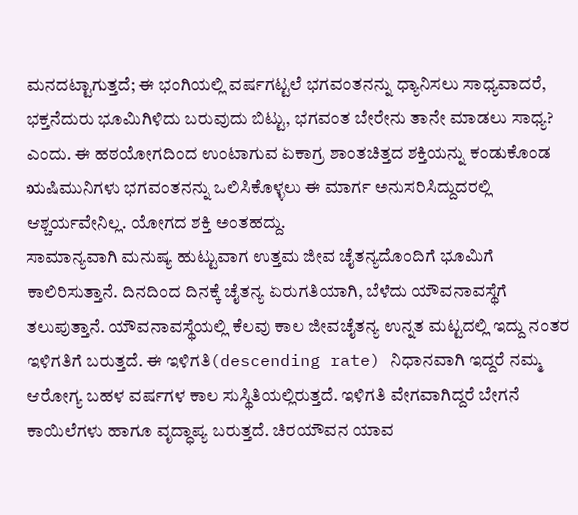ಮನದಟ್ಟಾಗುತ್ತದೆ; ಈ ಭಂಗಿಯಲ್ಲಿ ವರ್ಷಗಟ್ಟಲೆ ಭಗವಂತನನ್ನು ಧ್ಯಾನಿಸಲು ಸಾಧ್ಯವಾದರೆ, ಭಕ್ತನೆದುರು ಭೂಮಿಗಿಳಿದು ಬರುವುದು ಬಿಟ್ಟು, ಭಗವಂತ ಬೇರೇನು ತಾನೇ ಮಾಡಲು ಸಾಧ್ಯ? ಎಂದು. ಈ ಹಠಯೋಗದಿಂದ ಉಂಟಾಗುವ ಏಕಾಗ್ರ ಶಾಂತಚಿತ್ತದ ಶಕ್ತಿಯನ್ನು ಕಂಡುಕೊಂಡ ಋಷಿಮುನಿಗಳು ಭಗವಂತನನ್ನು ಒಲಿಸಿಕೊಳ್ಳಲು ಈ ಮಾರ್ಗ ಅನುಸರಿಸಿದ್ದುದರಲ್ಲಿ ಆಶ್ಚರ್ಯವೇನಿಲ್ಲ. ಯೋಗದ ಶಕ್ತಿ ಅಂತಹದ್ದು.
ಸಾಮಾನ್ಯವಾಗಿ ಮನುಷ್ಯ ಹುಟ್ಟುವಾಗ ಉತ್ತಮ ಜೀವ ಚೈತನ್ಯದೊಂದಿಗೆ ಭೂಮಿಗೆ ಕಾಲಿರಿಸುತ್ತಾನೆ. ದಿನದಿಂದ ದಿನಕ್ಕೆ ಚೈತನ್ಯ ಏರುಗತಿಯಾಗಿ, ಬೆಳೆದು ಯೌವನಾವಸ್ಥೆಗೆ ತಲುಪುತ್ತಾನೆ. ಯೌವನಾವಸ್ಥೆಯಲ್ಲಿ ಕೆಲವು ಕಾಲ ಜೀವಚೈತನ್ಯ ಉನ್ನತ ಮಟ್ಟದಲ್ಲಿ ಇದ್ದು ನಂತರ ಇಳಿಗತಿಗೆ ಬರುತ್ತದೆ. ಈ ಇಳಿಗತಿ(descending rate) ನಿಧಾನವಾಗಿ ಇದ್ದರೆ ನಮ್ಮ ಆರೋಗ್ಯ ಬಹಳ ವರ್ಷಗಳ ಕಾಲ ಸುಸ್ಥಿತಿಯಲ್ಲಿರುತ್ತದೆ. ಇಳಿಗತಿ ವೇಗವಾಗಿದ್ದರೆ ಬೇಗನೆ ಕಾಯಿಲೆಗಳು ಹಾಗೂ ವೃದ್ಧಾಪ್ಯ ಬರುತ್ತದೆ. ಚಿರಯೌವನ ಯಾವ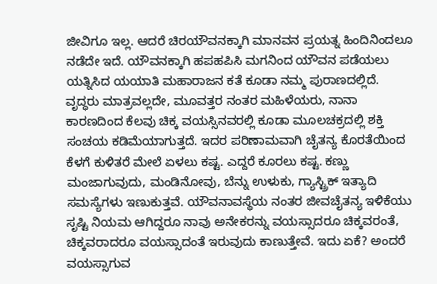ಜೀವಿಗೂ ಇಲ್ಲ. ಆದರೆ ಚಿರಯೌವನಕ್ಕಾಗಿ ಮಾನವನ ಪ್ರಯತ್ನ ಹಿಂದಿನಿಂದಲೂ ನಡೆದೇ ಇದೆ. ಯೌವನಕ್ಕಾಗಿ ಹಪಹಪಿಸಿ ಮಗನಿಂದ ಯೌವನ ಪಡೆಯಲು ಯತ್ನಿಸಿದ ಯಯಾತಿ ಮಹಾರಾಜನ ಕತೆ ಕೂಡಾ ನಮ್ಮ ಪುರಾಣದಲ್ಲಿದೆ.
ವೃದ್ಧರು ಮಾತ್ರವಲ್ಲದೇ, ಮೂವತ್ತರ ನಂತರ ಮಹಿಳೆಯರು, ನಾನಾ ಕಾರಣದಿಂದ ಕೆಲವು ಚಿಕ್ಕ ವಯಸ್ಸಿನವರಲ್ಲಿ ಕೂಡಾ ಮೂಲಚಕ್ರದಲ್ಲಿ ಶಕ್ತಿ ಸಂಚಯ ಕಡಿಮೆಯಾಗುತ್ತದೆ. ಇದರ ಪರಿಣಾಮವಾಗಿ ಚೈತನ್ಯ ಕೊರತೆಯಿಂದ ಕೆಳಗೆ ಕುಳಿತರೆ ಮೇಲೆ ಏಳಲು ಕಷ್ಟ. ಎದ್ದರೆ ಕೂರಲು ಕಷ್ಟ. ಕಣ್ಣು ಮಂಜಾಗುವುದು, ಮಂಡಿನೋವು, ಬೆನ್ನು ಉಳುಕು, ಗ್ಯಾಸ್ಟ್ರಿಕ್ ಇತ್ಯಾದಿ ಸಮಸ್ಯೆಗಳು ಇಣುಕುತ್ತವೆ. ಯೌವನಾವಸ್ಥೆಯ ನಂತರ ಜೀವಚೈತನ್ಯ ಇಳಿಕೆಯು ಸೃಷ್ಟಿ ನಿಯಮ ಆಗಿದ್ದರೂ ನಾವು ಅನೇಕರನ್ನು ವಯಸ್ಸಾದರೂ ಚಿಕ್ಕವರಂತೆ, ಚಿಕ್ಕವರಾದರೂ ವಯಸ್ಸಾದಂತೆ ಇರುವುದು ಕಾಣುತ್ತೇವೆ. ಇದು ಏಕೆ? ಅಂದರೆ ವಯಸ್ಸಾಗುವ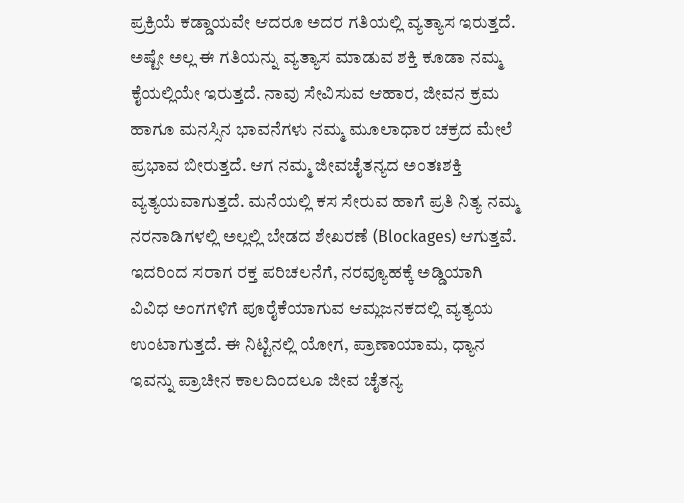ಪ್ರಕ್ರಿಯೆ ಕಡ್ಡಾಯವೇ ಆದರೂ ಅದರ ಗತಿಯಲ್ಲಿ ವ್ಯತ್ಯಾಸ ಇರುತ್ತದೆ. ಅಷ್ಟೇ ಅಲ್ಲ ಈ ಗತಿಯನ್ನು ವ್ಯತ್ಯಾಸ ಮಾಡುವ ಶಕ್ತಿ ಕೂಡಾ ನಮ್ಮ ಕೈಯಲ್ಲಿಯೇ ಇರುತ್ತದೆ. ನಾವು ಸೇವಿಸುವ ಆಹಾರ, ಜೀವನ ಕ್ರಮ ಹಾಗೂ ಮನಸ್ಸಿನ ಭಾವನೆಗಳು ನಮ್ಮ ಮೂಲಾಧಾರ ಚಕ್ರದ ಮೇಲೆ ಪ್ರಭಾವ ಬೀರುತ್ತದೆ. ಆಗ ನಮ್ಮ ಜೀವಚೈತನ್ಯದ ಅಂತಃಶಕ್ತಿ ವ್ಯತ್ಯಯವಾಗುತ್ತದೆ. ಮನೆಯಲ್ಲಿ ಕಸ ಸೇರುವ ಹಾಗೆ ಪ್ರತಿ ನಿತ್ಯ ನಮ್ಮ ನರನಾಡಿಗಳಲ್ಲಿ ಅಲ್ಲಲ್ಲಿ ಬೇಡದ ಶೇಖರಣೆ (Blockages) ಆಗುತ್ತವೆ. ಇದರಿಂದ ಸರಾಗ ರಕ್ತ ಪರಿಚಲನೆಗೆ, ನರವ್ಯೂಹಕ್ಕೆ ಅಡ್ಡಿಯಾಗಿ ವಿವಿಧ ಅಂಗಗಳಿಗೆ ಪೂರೈಕೆಯಾಗುವ ಆಮ್ಲಜನಕದಲ್ಲಿ ವ್ಯತ್ಯಯ ಉಂಟಾಗುತ್ತದೆ. ಈ ನಿಟ್ಟಿನಲ್ಲಿ ಯೋಗ, ಪ್ರಾಣಾಯಾಮ, ಧ್ಯಾನ ಇವನ್ನು ಪ್ರಾಚೀನ ಕಾಲದಿಂದಲೂ ಜೀವ ಚೈತನ್ಯ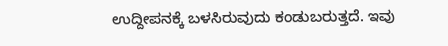ಉದ್ದೀಪನಕ್ಕೆ ಬಳಸಿರುವುದು ಕಂಡುಬರುತ್ತದೆ. ಇವು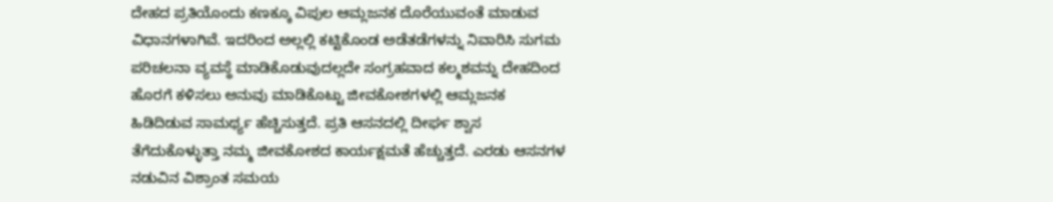ದೇಹದ ಪ್ರತಿಯೊಂದು ಕಣಕ್ಕೂ ವಿಪುಲ ಆಮ್ಲಜನಕ ದೊರೆಯುವಂತೆ ಮಾಡುವ ವಿಧಾನಗಳಾಗಿವೆ. ಇದರಿಂದ ಅಲ್ಲಲ್ಲಿ ಕಟ್ಟಿಕೊಂಡ ಅಡೆತಡೆಗಳನ್ನು ನಿವಾರಿಸಿ ಸುಗಮ ಪರಿಚಲನಾ ವ್ಯವಸ್ಥೆ ಮಾಡಿಕೊಡುವುದಲ್ಲದೇ ಸಂಗ್ರಹವಾದ ಕಲ್ಮಶವನ್ನು ದೇಹದಿಂದ ಹೊರಗೆ ಕಳಿಸಲು ಅನುವು ಮಾಡಿಕೊಟ್ಟು ಜೀವಕೋಶಗಳಲ್ಲಿ ಆಮ್ಲಜನಕ ಹಿಡಿದಿಡುವ ಸಾಮರ್ಥ್ಯ ಹೆಚ್ಚಿಸುತ್ತದೆ. ಪ್ರತಿ ಆಸನದಲ್ಲಿ ದೀರ್ಘ ಶ್ವಾಸ ತೆಗೆದುಕೊಳ್ಳುತ್ತಾ ನಮ್ಮ ಜೀವಕೋಶದ ಕಾರ್ಯಕ್ಷಮತೆ ಹೆಚ್ಚುತ್ತದೆ. ಎರಡು ಆಸನಗಳ ನಡುವಿನ ವಿಶ್ರಾಂತ ಸಮಯ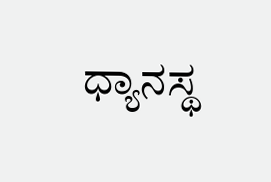ಧ್ಯಾನಸ್ಥ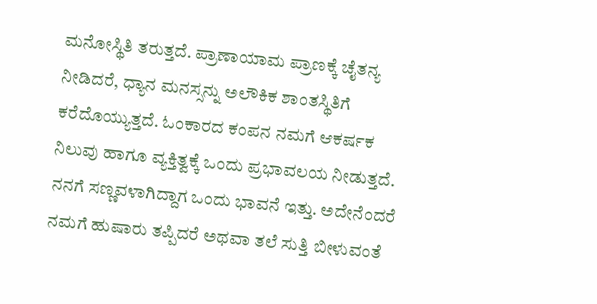ಮನೋಸ್ಥಿತಿ ತರುತ್ತದೆ. ಪ್ರಾಣಾಯಾಮ ಪ್ರಾಣಕ್ಕೆ ಚೈತನ್ಯ ನೀಡಿದರೆ, ಧ್ಯಾನ ಮನಸ್ಸನ್ನು ಅಲೌಕಿಕ ಶಾಂತಸ್ಥಿತಿಗೆ ಕರೆದೊಯ್ಯುತ್ತದೆ. ಓಂಕಾರದ ಕಂಪನ ನಮಗೆ ಆಕರ್ಷಕ ನಿಲುವು ಹಾಗೂ ವ್ಯಕ್ತಿತ್ವಕ್ಕೆ ಒಂದು ಪ್ರಭಾವಲಯ ನೀಡುತ್ತದೆ.
ನನಗೆ ಸಣ್ಣವಳಾಗಿದ್ದಾಗ ಒಂದು ಭಾವನೆ ಇತ್ತು. ಅದೇನೆಂದರೆ ನಮಗೆ ಹುಷಾರು ತಪ್ಪಿದರೆ ಅಥವಾ ತಲೆ ಸುತ್ತಿ ಬೀಳುವಂತೆ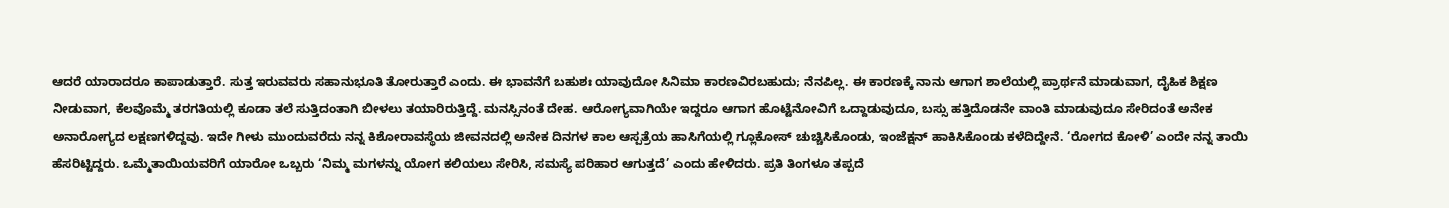ಆದರೆ ಯಾರಾದರೂ ಕಾಪಾಡುತ್ತಾರೆ. ಸುತ್ತ ಇರುವವರು ಸಹಾನುಭೂತಿ ತೋರುತ್ತಾರೆ ಎಂದು. ಈ ಭಾವನೆಗೆ ಬಹುಶಃ ಯಾವುದೋ ಸಿನಿಮಾ ಕಾರಣವಿರಬಹುದು; ನೆನಪಿಲ್ಲ. ಈ ಕಾರಣಕ್ಕೆ ನಾನು ಆಗಾಗ ಶಾಲೆಯಲ್ಲಿ ಪ್ರಾರ್ಥನೆ ಮಾಡುವಾಗ, ದೈಹಿಕ ಶಿಕ್ಷಣ ನೀಡುವಾಗ, ಕೆಲವೊಮ್ಮೆ ತರಗತಿಯಲ್ಲಿ ಕೂಡಾ ತಲೆ ಸುತ್ತಿದಂತಾಗಿ ಬೀಳಲು ತಯಾರಿರುತ್ತಿದ್ದೆ. ಮನಸ್ಸಿನಂತೆ ದೇಹ. ಆರೋಗ್ಯವಾಗಿಯೇ ಇದ್ದರೂ ಆಗಾಗ ಹೊಟ್ಟೆನೋವಿಗೆ ಒದ್ದಾಡುವುದೂ, ಬಸ್ಸು ಹತ್ತಿದೊಡನೇ ವಾಂತಿ ಮಾಡುವುದೂ ಸೇರಿದಂತೆ ಅನೇಕ ಅನಾರೋಗ್ಯದ ಲಕ್ಷಣಗಳಿದ್ದವು. ಇದೇ ಗೀಳು ಮುಂದುವರೆದು ನನ್ನ ಕಿಶೋರಾವಸ್ಥೆಯ ಜೀವನದಲ್ಲಿ ಅನೇಕ ದಿನಗಳ ಕಾಲ ಆಸ್ಪತ್ರೆಯ ಹಾಸಿಗೆಯಲ್ಲಿ ಗ್ಲೂಕೋಸ್ ಚುಚ್ಚಿಸಿಕೊಂಡು, ಇಂಜೆಕ್ಷನ್ ಹಾಕಿಸಿಕೊಂಡು ಕಳೆದಿದ್ದೇನೆ. ‘ರೋಗದ ಕೋಳಿ’ ಎಂದೇ ನನ್ನ ತಾಯಿ ಹೆಸರಿಟ್ಟಿದ್ದರು. ಒಮ್ಮೆತಾಯಿಯವರಿಗೆ ಯಾರೋ ಒಬ್ಬರು ‘ನಿಮ್ಮ ಮಗಳನ್ನು ಯೋಗ ಕಲಿಯಲು ಸೇರಿಸಿ, ಸಮಸ್ಯೆ ಪರಿಹಾರ ಆಗುತ್ತದೆ’ ಎಂದು ಹೇಳಿದರು. ಪ್ರತಿ ತಿಂಗಳೂ ತಪ್ಪದೆ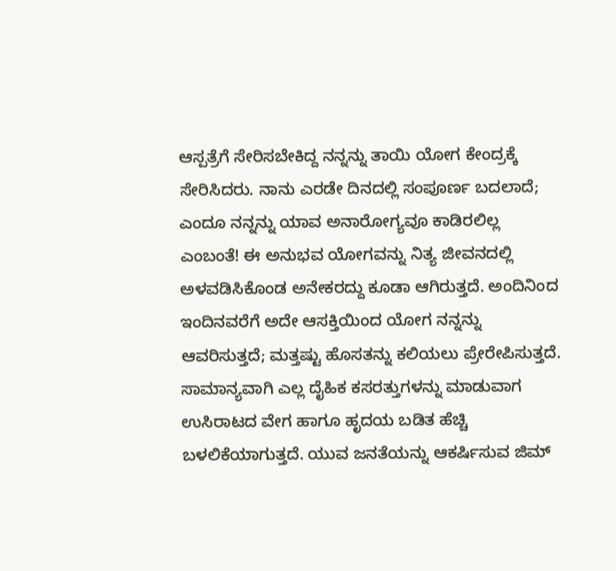ಆಸ್ಪತ್ರೆಗೆ ಸೇರಿಸಬೇಕಿದ್ದ ನನ್ನನ್ನು ತಾಯಿ ಯೋಗ ಕೇಂದ್ರಕ್ಕೆ ಸೇರಿಸಿದರು. ನಾನು ಎರಡೇ ದಿನದಲ್ಲಿ ಸಂಪೂರ್ಣ ಬದಲಾದೆ; ಎಂದೂ ನನ್ನನ್ನು ಯಾವ ಅನಾರೋಗ್ಯವೂ ಕಾಡಿರಲಿಲ್ಲ ಎಂಬಂತೆ! ಈ ಅನುಭವ ಯೋಗವನ್ನು ನಿತ್ಯ ಜೀವನದಲ್ಲಿ ಅಳವಡಿಸಿಕೊಂಡ ಅನೇಕರದ್ದು ಕೂಡಾ ಆಗಿರುತ್ತದೆ. ಅಂದಿನಿಂದ ಇಂದಿನವರೆಗೆ ಅದೇ ಆಸಕ್ತಿಯಿಂದ ಯೋಗ ನನ್ನನ್ನು ಆವರಿಸುತ್ತದೆ; ಮತ್ತಷ್ಟು ಹೊಸತನ್ನು ಕಲಿಯಲು ಪ್ರೇರೇಪಿಸುತ್ತದೆ.
ಸಾಮಾನ್ಯವಾಗಿ ಎಲ್ಲ ದೈಹಿಕ ಕಸರತ್ತುಗಳನ್ನು ಮಾಡುವಾಗ ಉಸಿರಾಟದ ವೇಗ ಹಾಗೂ ಹೃದಯ ಬಡಿತ ಹೆಚ್ಚಿ ಬಳಲಿಕೆಯಾಗುತ್ತದೆ. ಯುವ ಜನತೆಯನ್ನು ಆಕರ್ಷಿಸುವ ಜಿಮ್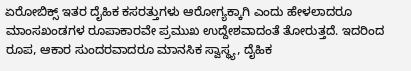ಏರೋಬಿಕ್ಸ್ ಇತರ ದೈಹಿಕ ಕಸರತ್ತುಗಳು ಆರೋಗ್ಯಕ್ಕಾಗಿ ಎಂದು ಹೇಳಲಾದರೂ ಮಾಂಸಖಂಡಗಳ ರೂಪಾಕಾರವೇ ಪ್ರಮುಖ ಉದ್ದೇಶವಾದಂತೆ ತೋರುತ್ತದೆ. ಇದರಿಂದ ರೂಪ, ಆಕಾರ ಸುಂದರವಾದರೂ ಮಾನಸಿಕ ಸ್ವಾಸ್ಥ್ಯ, ದೈಹಿಕ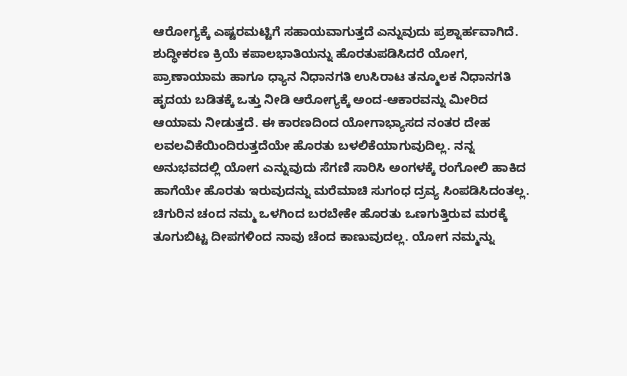ಆರೋಗ್ಯಕ್ಕೆ ಎಷ್ಟರಮಟ್ಟಿಗೆ ಸಹಾಯವಾಗುತ್ತದೆ ಎನ್ನುವುದು ಪ್ರಶ್ನಾರ್ಹವಾಗಿದೆ. ಶುದ್ಧೀಕರಣ ಕ್ರಿಯೆ ಕಪಾಲಭಾತಿಯನ್ನು ಹೊರತುಪಡಿಸಿದರೆ ಯೋಗ, ಪ್ರಾಣಾಯಾಮ ಹಾಗೂ ಧ್ಯಾನ ನಿಧಾನಗತಿ ಉಸಿರಾಟ ತನ್ಮೂಲಕ ನಿಧಾನಗತಿ ಹೃದಯ ಬಡಿತಕ್ಕೆ ಒತ್ತು ನೀಡಿ ಆರೋಗ್ಯಕ್ಕೆ ಅಂದ-ಆಕಾರವನ್ನು ಮೀರಿದ ಆಯಾಮ ನೀಡುತ್ತದೆ. ಈ ಕಾರಣದಿಂದ ಯೋಗಾಭ್ಯಾಸದ ನಂತರ ದೇಹ ಲವಲವಿಕೆಯಿಂದಿರುತ್ತದೆಯೇ ಹೊರತು ಬಳಲಿಕೆಯಾಗುವುದಿಲ್ಲ. ನನ್ನ ಅನುಭವದಲ್ಲಿ ಯೋಗ ಎನ್ನುವುದು ಸೆಗಣಿ ಸಾರಿಸಿ ಅಂಗಳಕ್ಕೆ ರಂಗೋಲಿ ಹಾಕಿದ ಹಾಗೆಯೇ ಹೊರತು ಇರುವುದನ್ನು ಮರೆಮಾಚಿ ಸುಗಂಧ ದ್ರವ್ಯ ಸಿಂಪಡಿಸಿದಂತಲ್ಲ. ಚಿಗುರಿನ ಚಂದ ನಮ್ಮ ಒಳಗಿಂದ ಬರಬೇಕೇ ಹೊರತು ಒಣಗುತ್ತಿರುವ ಮರಕ್ಕೆ ತೂಗುಬಿಟ್ಟ ದೀಪಗಳಿಂದ ನಾವು ಚೆಂದ ಕಾಣುವುದಲ್ಲ. ಯೋಗ ನಮ್ಮನ್ನು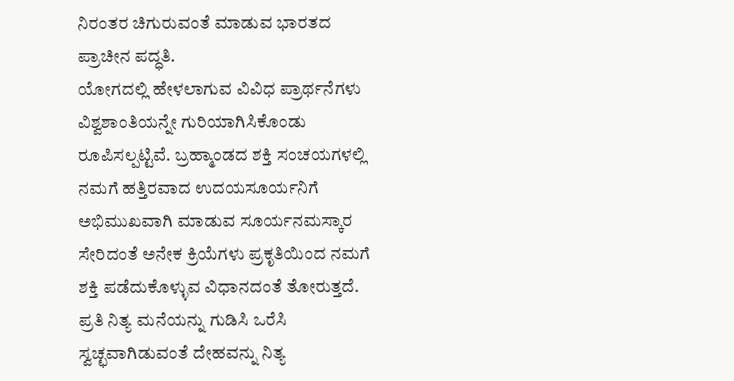ನಿರಂತರ ಚಿಗುರುವಂತೆ ಮಾಡುವ ಭಾರತದ ಪ್ರಾಚೀನ ಪದ್ಧತಿ.
ಯೋಗದಲ್ಲಿ ಹೇಳಲಾಗುವ ವಿವಿಧ ಪ್ರಾರ್ಥನೆಗಳು ವಿಶ್ವಶಾಂತಿಯನ್ನೇ ಗುರಿಯಾಗಿಸಿಕೊಂಡು ರೂಪಿಸಲ್ಪಟ್ಟಿವೆ. ಬ್ರಹ್ಮಾಂಡದ ಶಕ್ತಿ ಸಂಚಯಗಳಲ್ಲಿ ನಮಗೆ ಹತ್ತಿರವಾದ ಉದಯಸೂರ್ಯನಿಗೆ ಅಭಿಮುಖವಾಗಿ ಮಾಡುವ ಸೂರ್ಯನಮಸ್ಕಾರ ಸೇರಿದಂತೆ ಅನೇಕ ಕ್ರಿಯೆಗಳು ಪ್ರಕೃತಿಯಿಂದ ನಮಗೆ ಶಕ್ತಿ ಪಡೆದುಕೊಳ್ಳುವ ವಿಧಾನದಂತೆ ತೋರುತ್ತದೆ. ಪ್ರತಿ ನಿತ್ಯ ಮನೆಯನ್ನು ಗುಡಿಸಿ ಒರೆಸಿ ಸ್ವಚ್ಛವಾಗಿಡುವಂತೆ ದೇಹವನ್ನು ನಿತ್ಯ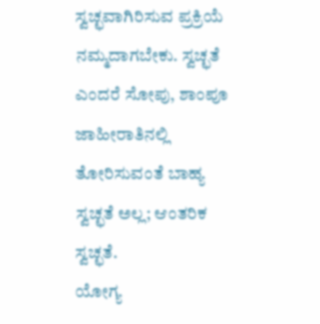ಸ್ವಚ್ಛವಾಗಿರಿಸುವ ಪ್ರಕ್ರಿಯೆ ನಮ್ಮದಾಗಬೇಕು. ಸ್ವಚ್ಛತೆ ಎಂದರೆ ಸೋಪು, ಶಾಂಪೂ ಜಾಹೀರಾತಿನಲ್ಲಿ ತೋರಿಸುವಂತೆ ಬಾಹ್ಯ ಸ್ವಚ್ಛತೆ ಅಲ್ಲ; ಆಂತರಿಕ ಸ್ವಚ್ಛತೆ.
ಯೋಗ್ಯ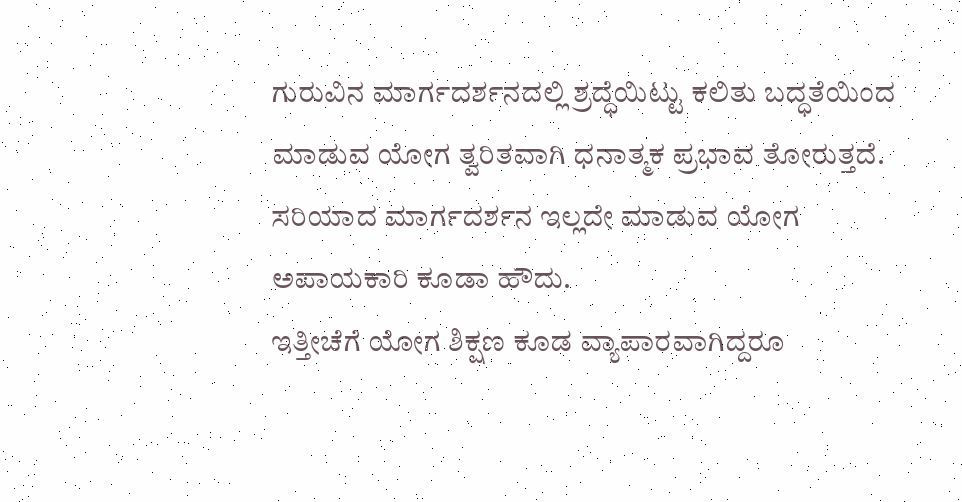ಗುರುವಿನ ಮಾರ್ಗದರ್ಶನದಲ್ಲಿ ಶ್ರದ್ಧೆಯಿಟ್ಟು ಕಲಿತು ಬದ್ಧತೆಯಿಂದ ಮಾಡುವ ಯೋಗ ತ್ವರಿತವಾಗಿ ಧನಾತ್ಮಕ ಪ್ರಭಾವ ತೋರುತ್ತದೆ. ಸರಿಯಾದ ಮಾರ್ಗದರ್ಶನ ಇಲ್ಲದೇ ಮಾಡುವ ಯೋಗ ಅಪಾಯಕಾರಿ ಕೂಡಾ ಹೌದು.
ಇತ್ತೀಚೆಗೆ ಯೋಗ ಶಿಕ್ಷಣ ಕೂಡ ವ್ಯಾಪಾರವಾಗಿದ್ದರೂ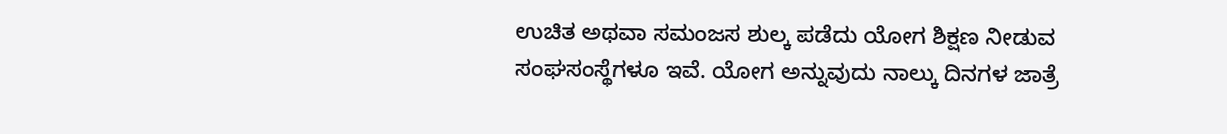ಉಚಿತ ಅಥವಾ ಸಮಂಜಸ ಶುಲ್ಕ ಪಡೆದು ಯೋಗ ಶಿಕ್ಷಣ ನೀಡುವ ಸಂಘಸಂಸ್ಥೆಗಳೂ ಇವೆ. ಯೋಗ ಅನ್ನುವುದು ನಾಲ್ಕು ದಿನಗಳ ಜಾತ್ರೆ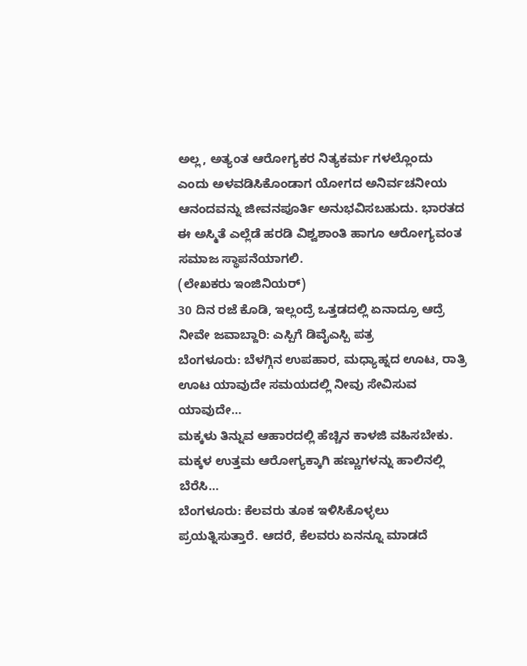ಅಲ್ಲ, ಅತ್ಯಂತ ಆರೋಗ್ಯಕರ ನಿತ್ಯಕರ್ಮ ಗಳಲ್ಲೊಂದು ಎಂದು ಅಳವಡಿಸಿಕೊಂಡಾಗ ಯೋಗದ ಅನಿರ್ವಚನೀಯ ಆನಂದವನ್ನು ಜೀವನಪೂರ್ತಿ ಅನುಭವಿಸಬಹುದು. ಭಾರತದ ಈ ಅಸ್ಮಿತೆ ಎಲ್ಲೆಡೆ ಹರಡಿ ವಿಶ್ವಶಾಂತಿ ಹಾಗೂ ಆರೋಗ್ಯವಂತ ಸಮಾಜ ಸ್ಥಾಪನೆಯಾಗಲಿ.
(ಲೇಖಕರು ಇಂಜಿನಿಯರ್)
30 ದಿನ ರಜೆ ಕೊಡಿ, ಇಲ್ಲಂದ್ರೆ ಒತ್ತಡದಲ್ಲಿ ಏನಾದ್ರೂ ಆದ್ರೆ ನೀವೇ ಜವಾಬ್ದಾರಿ: ಎಸ್ಪಿಗೆ ಡಿವೈಎಸ್ಪಿ ಪತ್ರ
ಬೆಂಗಳೂರು: ಬೆಳಗ್ಗಿನ ಉಪಹಾರ, ಮಧ್ಯಾಹ್ನದ ಊಟ, ರಾತ್ರಿ ಊಟ ಯಾವುದೇ ಸಮಯದಲ್ಲಿ ನೀವು ಸೇವಿಸುವ ಯಾವುದೇ…
ಮಕ್ಕಳು ತಿನ್ನುವ ಆಹಾರದಲ್ಲಿ ಹೆಚ್ಚಿನ ಕಾಳಜಿ ವಹಿಸಬೇಕು. ಮಕ್ಕಳ ಉತ್ತಮ ಆರೋಗ್ಯಕ್ಕಾಗಿ ಹಣ್ಣುಗಳನ್ನು ಹಾಲಿನಲ್ಲಿ ಬೆರೆಸಿ…
ಬೆಂಗಳೂರು: ಕೆಲವರು ತೂಕ ಇಳಿಸಿಕೊಳ್ಳಲು ಪ್ರಯತ್ನಿಸುತ್ತಾರೆ. ಆದರೆ, ಕೆಲವರು ಏನನ್ನೂ ಮಾಡದೆ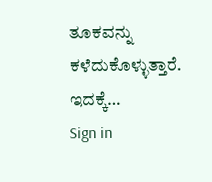ತೂಕವನ್ನು ಕಳೆದುಕೊಳ್ಳುತ್ತಾರೆ. ಇದಕ್ಕೆ…
Sign in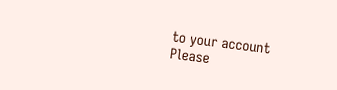to your account
Please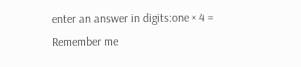enter an answer in digits:one × 4 =
Remember me